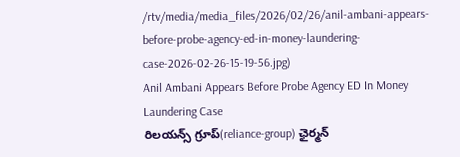/rtv/media/media_files/2026/02/26/anil-ambani-appears-before-probe-agency-ed-in-money-laundering-case-2026-02-26-15-19-56.jpg)
Anil Ambani Appears Before Probe Agency ED In Money Laundering Case
రిలయన్స్ గ్రూప్(reliance-group) ఛైర్మన్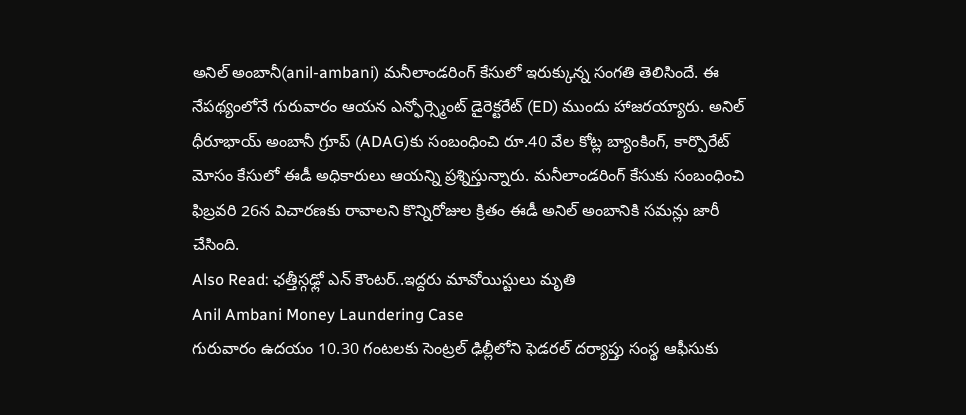అనిల్ అంబానీ(anil-ambani) మనీలాండరింగ్ కేసులో ఇరుక్కున్న సంగతి తెలిసిందే. ఈ నేపథ్యంలోనే గురువారం ఆయన ఎన్ఫోర్స్మెంట్ డైరెక్టరేట్ (ED) ముందు హాజరయ్యారు. అనిల్ ధీరూభాయ్ అంబానీ గ్రూప్ (ADAG)కు సంబంధించి రూ.40 వేల కోట్ల బ్యాంకింగ్, కార్పొరేట్ మోసం కేసులో ఈడీ అధికారులు ఆయన్ని ప్రశ్నిస్తున్నారు. మనీలాండరింగ్ కేసుకు సంబంధించి ఫిబ్రవరి 26న విచారణకు రావాలని కొన్నిరోజుల క్రితం ఈడీ అనిల్ అంబానికి సమన్లు జారీ చేసింది.
Also Read: ఛత్తీస్గఢ్లో ఎన్ కౌంటర్..ఇద్దరు మావోయిస్టులు మృతి
Anil Ambani Money Laundering Case
గురువారం ఉదయం 10.30 గంటలకు సెంట్రల్ ఢిల్లీలోని ఫెడరల్ దర్యాప్తు సంస్థ ఆఫీసుకు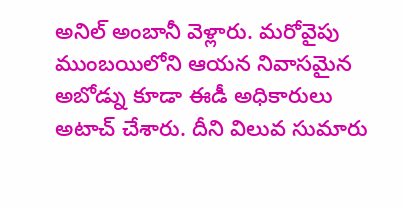అనిల్ అంబానీ వెళ్లారు. మరోవైపు ముంబయిలోని ఆయన నివాసమైన అబోడ్ను కూడా ఈడీ అధికారులు అటాచ్ చేశారు. దీని విలువ సుమారు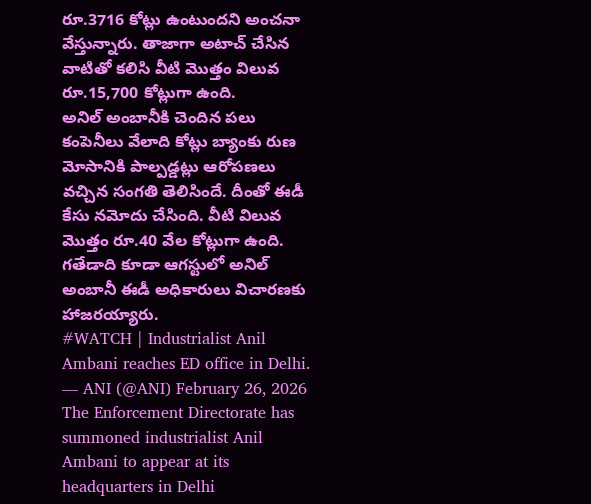రూ.3716 కోట్లు ఉంటుందని అంచనా వేస్తున్నారు. తాజాగా అటాచ్ చేసిన వాటితో కలిసి వీటి మొత్తం విలువ రూ.15,700 కోట్లుగా ఉంది.
అనిల్ అంబానీకి చెందిన పలు కంపెనీలు వేలాది కోట్లు బ్యాంకు రుణ మోసానికి పాల్పడ్డట్లు ఆరోపణలు వచ్చిన సంగతి తెలిసిందే. దీంతో ఈడీ కేసు నమోదు చేసింది. వీటి విలువ మొత్తం రూ.40 వేల కోట్లుగా ఉంది. గతేడాది కూడా ఆగస్టులో అనిల్ అంబానీ ఈడీ అధికారులు విచారణకు హాజరయ్యారు.
#WATCH | Industrialist Anil Ambani reaches ED office in Delhi.
— ANI (@ANI) February 26, 2026
The Enforcement Directorate has summoned industrialist Anil Ambani to appear at its headquarters in Delhi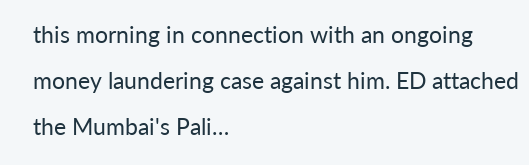this morning in connection with an ongoing money laundering case against him. ED attached the Mumbai's Pali…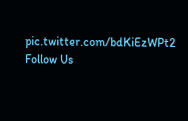pic.twitter.com/bdKiEzWPt2
Follow Us